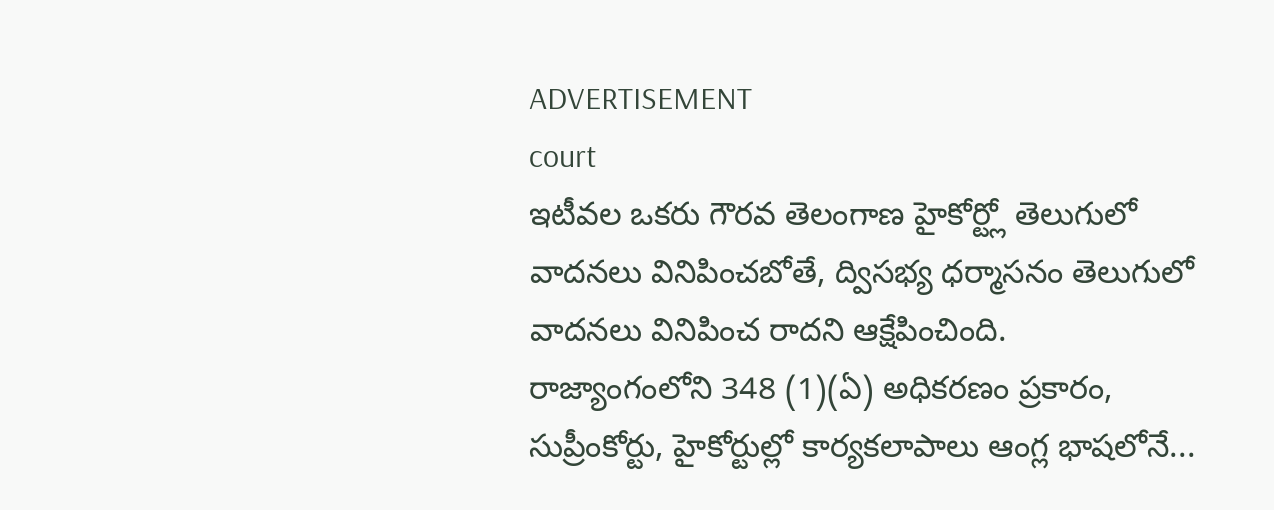ADVERTISEMENT
court
ఇటీవల ఒకరు గౌరవ తెలంగాణ హైకోర్ట్లో తెలుగులో వాదనలు వినిపించబోతే, ద్విసభ్య ధర్మాసనం తెలుగులో వాదనలు వినిపించ రాదని ఆక్షేపించింది. రాజ్యాంగంలోని 348 (1)(ఏ) అధికరణం ప్రకారం, సుప్రీంకోర్టు, హైకోర్టుల్లో కార్యకలాపాలు ఆంగ్ల భాషలోనే...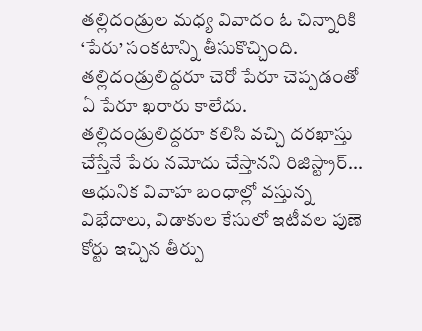తల్లిదండ్రుల మధ్య వివాదం ఓ చిన్నారికి ‘పేరు’ సంకటాన్ని తీసుకొచ్చింది. తల్లిదండ్రులిద్దరూ చెరో పేరూ చెప్పడంతో ఏ పేరూ ఖరారు కాలేదు. తల్లిదండ్రులిద్దరూ కలిసి వచ్చి దరఖాస్తు చేస్తేనే పేరు నమోదు చేస్తానని రిజిస్ట్రార్...
ఆధునిక వివాహ బంధాల్లో వస్తున్న విభేదాలు, విడాకుల కేసులో ఇటీవల పుణె కోర్టు ఇచ్చిన తీర్పు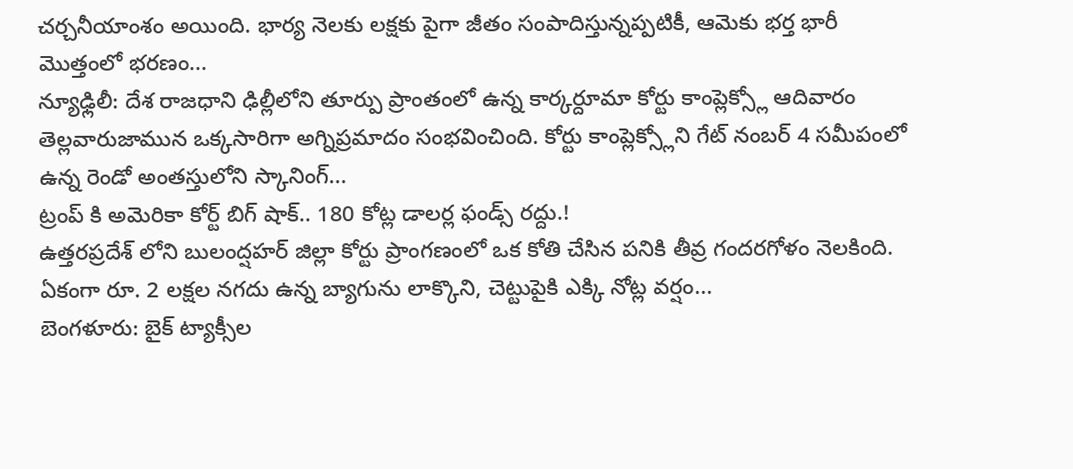చర్చనీయాంశం అయింది. భార్య నెలకు లక్షకు పైగా జీతం సంపాదిస్తున్నప్పటికీ, ఆమెకు భర్త భారీ మొత్తంలో భరణం...
న్యూఢ్లిలీ: దేశ రాజధాని ఢిల్లీలోని తూర్పు ప్రాంతంలో ఉన్న కార్కర్దూమా కోర్టు కాంప్లెక్స్లో ఆదివారం తెల్లవారుజామున ఒక్కసారిగా అగ్నిప్రమాదం సంభవించింది. కోర్టు కాంప్లెక్స్లోని గేట్ నంబర్ 4 సమీపంలో ఉన్న రెండో అంతస్తులోని స్కానింగ్...
ట్రంప్ కి అమెరికా కోర్ట్ బిగ్ షాక్.. 180 కోట్ల డాలర్ల ఫండ్స్ రద్దు.!
ఉత్తరప్రదేశ్ లోని బులంద్షహర్ జిల్లా కోర్టు ప్రాంగణంలో ఒక కోతి చేసిన పనికి తీవ్ర గందరగోళం నెలకింది. ఏకంగా రూ. 2 లక్షల నగదు ఉన్న బ్యాగును లాక్కొని, చెట్టుపైకి ఎక్కి నోట్ల వర్షం...
బెంగళూరు: బైక్ ట్యాక్సీల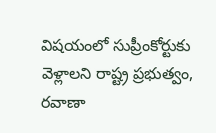విషయంలో సుప్రీంకోర్టుకు వెళ్లాలని రాష్ట్ర ప్రభుత్వం, రవాణా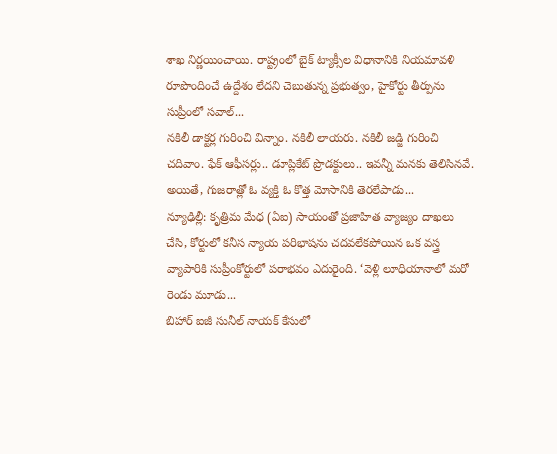శాఖ నిర్ణయించాయి. రాష్ట్రంలో బైక్ ట్యాక్సీల విధానానికి నియమావళి రూపొందించే ఉద్దేశం లేదని చెబుతున్న ప్రభుత్వం, హైకోర్టు తీర్పును సుప్రీంలో సవాల్...
నకిలీ డాక్టర్ల గురించి విన్నాం. నకిలీ లాయరు. నకిలీ జడ్జి గురించి చదివాం. ఫేక్ ఆఫీసర్లు.. డూప్లికేట్ ప్రొడక్టులు.. ఇవన్నీ మనకు తెలిసినవే. అయితే, గుజరాత్లో ఓ వ్యక్తి ఓ కొత్త మోసానికి తెరలేపాడు...
న్యూఢిల్లీ: కృత్రిమ మేధ (ఏఐ) సాయంతో ప్రజాహిత వ్యాజ్యం దాఖలు చేసి, కోర్టులో కనీస న్యాయ పరిభాషను చదవలేకపోయిన ఒక వస్త్ర వ్యాపారికి సుప్రీంకోర్టులో పరాభవం ఎదురైంది. ‘వెళ్లి లూధియానాలో మరో రెండు మూడు...
బిహార్ ఐజీ సునీల్ నాయక్ కేసులో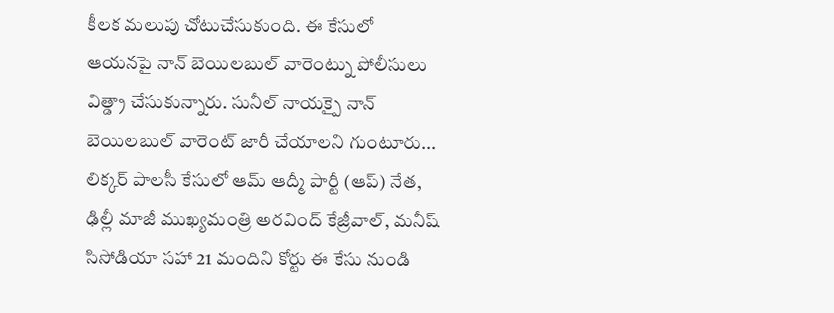కీలక మలుపు చోటుచేసుకుంది. ఈ కేసులో ఆయనపై నాన్ బెయిలబుల్ వారెంట్ను పోలీసులు విత్డ్రా చేసుకున్నారు. సునీల్ నాయక్పై నాన్ బెయిలబుల్ వారెంట్ జారీ చేయాలని గుంటూరు...
లిక్కర్ పాలసీ కేసులో ఆమ్ ఆద్మీ పార్టీ (ఆప్) నేత, ఢిల్లీ మాజీ ముఖ్యమంత్రి అరవింద్ కేజ్రీవాల్, మనీష్ సిసోడియా సహా 21 మందిని కోర్టు ఈ కేసు నుండి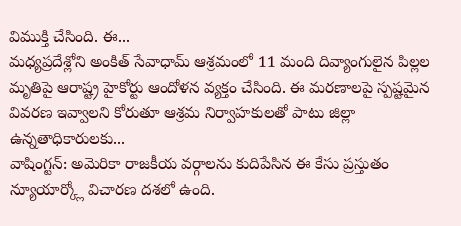విముక్తి చేసింది. ఈ...
మధ్యప్రదేశ్లోని అంకిత్ సేవాధామ్ ఆశ్రమంలో 11 మంది దివ్యాంగులైన పిల్లల మృతిపై ఆరాష్ట్ర హైకోర్టు ఆందోళన వ్యక్తం చేసింది. ఈ మరణాలపై స్పష్టమైన వివరణ ఇవ్వాలని కోరుతూ ఆశ్రమ నిర్వాహకులతో పాటు జిల్లా ఉన్నతాధికారులకు...
వాషింగ్టన్: అమెరికా రాజకీయ వర్గాలను కుదిపేసిన ఈ కేసు ప్రస్తుతం న్యూయార్క్లో విచారణ దశలో ఉంది.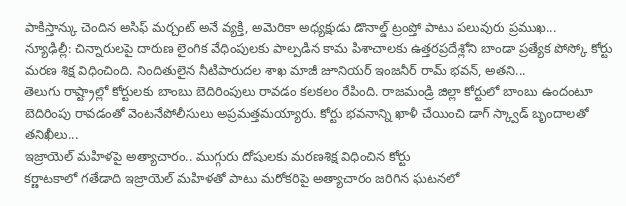పాకిస్తాన్కు చెందిన అసిఫ్ మర్చంట్ అనే వ్యక్తి, అమెరికా అధ్యక్షుడు డొనాల్డ్ ట్రంప్తో పాటు పలువురు ప్రముఖ...
న్యూఢిల్లీ: చిన్నారులపై దారుణ లైంగిక వేధింపులకు పాల్పడిన కామ పిశాచాలకు ఉత్తరప్రదేశ్లోని బాండా ప్రత్యేక పోస్కో కోర్టు మరణ శిక్ష విధించింది. నిందితులైన నీటిపారుదల శాఖ మాజీ జూనియర్ ఇంజనీర్ రామ్ భవన్, అతని...
తెలుగు రాష్ట్రాల్లో కోర్టులకు బాంబు బెదిరింపులు రావడం కలకలం రేపింది. రాజమండ్రి జిల్లా కోర్టులో బాంబు ఉందంటూ బెదిరింపు రావడంతో వెంటనేపోలీసులు అప్రమత్తమయ్యారు. కోర్టు భవనాన్ని ఖాళీ చేయించి డాగ్ స్క్వాడ్ బృందాలతో తనిఖీలు...
ఇజ్రాయెల్ మహిళపై అత్యాచారం.. ముగ్గురు దోషులకు మరణశిక్ష విధించిన కోర్టు
కర్ణాటకాలో గతేడాది ఇజ్రాయెల్ మహిళతో పాటు మరోకరిపై అత్యాచారం జరిగిన ఘటనలో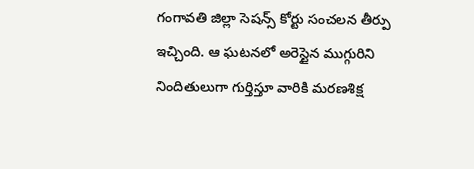గంగావతి జిల్లా సెషన్స్ కోర్టు సంచలన తీర్పు ఇచ్చింది. ఆ ఘటనలో అరెస్టైన ముగ్గురిని నిందితులుగా గుర్తిస్తూ వారికి మరణశిక్ష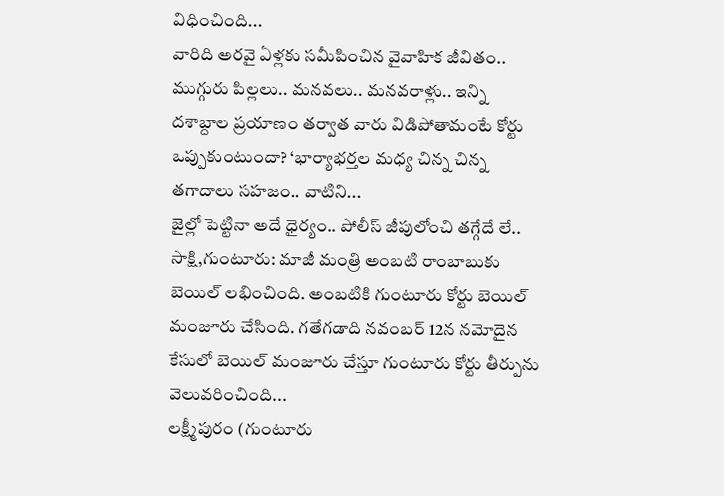విధించింది...
వారిది అరవై ఏళ్లకు సమీపించిన వైవాహిక జీవితం.. ముగ్గురు పిల్లలు.. మనవలు.. మనవరాళ్లు.. ఇన్ని దశాబ్దాల ప్రయాణం తర్వాత వారు విడిపోతామంటే కోర్టు ఒప్పుకుంటుందా? ‘భార్యాభర్తల మధ్య చిన్న చిన్న తగాదాలు సహజం.. వాటిని...
జైల్లో పెట్టినా అదే ధైర్యం.. పోలీస్ జీపులోంచి తగ్గేదే లే..
సాక్షి,గుంటూరు: మాజీ మంత్రి అంబటి రాంబాబుకు బెయిల్ లభించింది. అంబటికి గుంటూరు కోర్టు బెయిల్ మంజూరు చేసింది. గతేగడాది నవంబర్ 12న నమోదైన కేసులో బెయిల్ మంజూరు చేస్తూ గుంటూరు కోర్టు తీర్పును వెలువరించింది...
లక్ష్మీపురం (గుంటూరు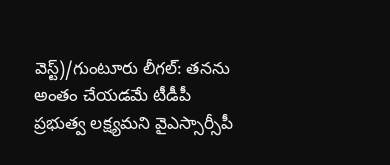వెస్ట్)/గుంటూరు లీగల్: తనను అంతం చేయడమే టీడీపీ ప్రభుత్వ లక్ష్యమని వైఎస్సార్సీపీ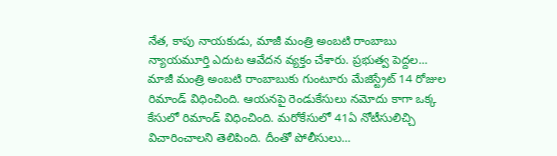నేత, కాపు నాయకుడు, మాజీ మంత్రి అంబటి రాంబాబు న్యాయమూర్తి ఎదుట ఆవేదన వ్యక్తం చేశారు. ప్రభుత్వ పెద్దల...
మాజీ మంత్రి అంబటి రాంబాబుకు గుంటూరు మేజిస్ట్రేట్ 14 రోజుల రిమాండ్ విధించింది. ఆయనపై రెండుకేసులు నమోదు కాగా ఒక్క కేసులో రిమాండ్ విధించింది. మరోకేసులో 41ఏ నోటీసులిచ్చి విచారించాలని తెలిపింది. దీంతో పోలీసులు...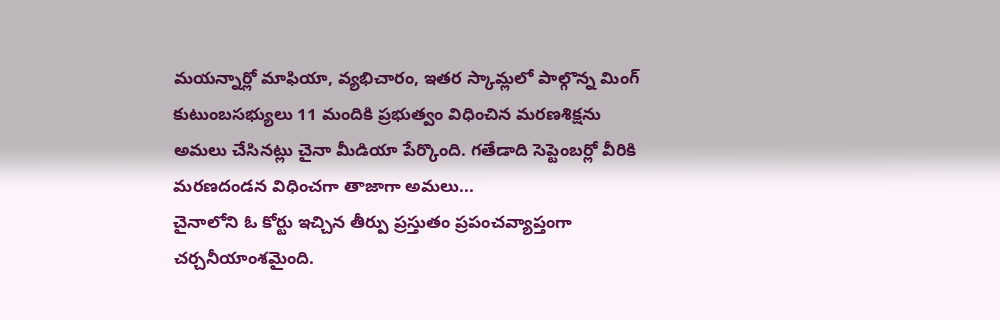మయన్నార్లో మాఫియా, వ్యభిచారం, ఇతర స్కామ్లలో పాల్గొన్న మింగ్ కుటుంబసభ్యులు 11 మందికి ప్రభుత్వం విధించిన మరణశిక్షను అమలు చేసినట్లు చైనా మీడియా పేర్కొంది. గతేడాది సెప్టెంబర్లో వీరికి మరణదండన విధించగా తాజాగా అమలు...
చైనాలోని ఓ కోర్టు ఇచ్చిన తీర్పు ప్రస్తుతం ప్రపంచవ్యాప్తంగా చర్చనీయాంశమైంది.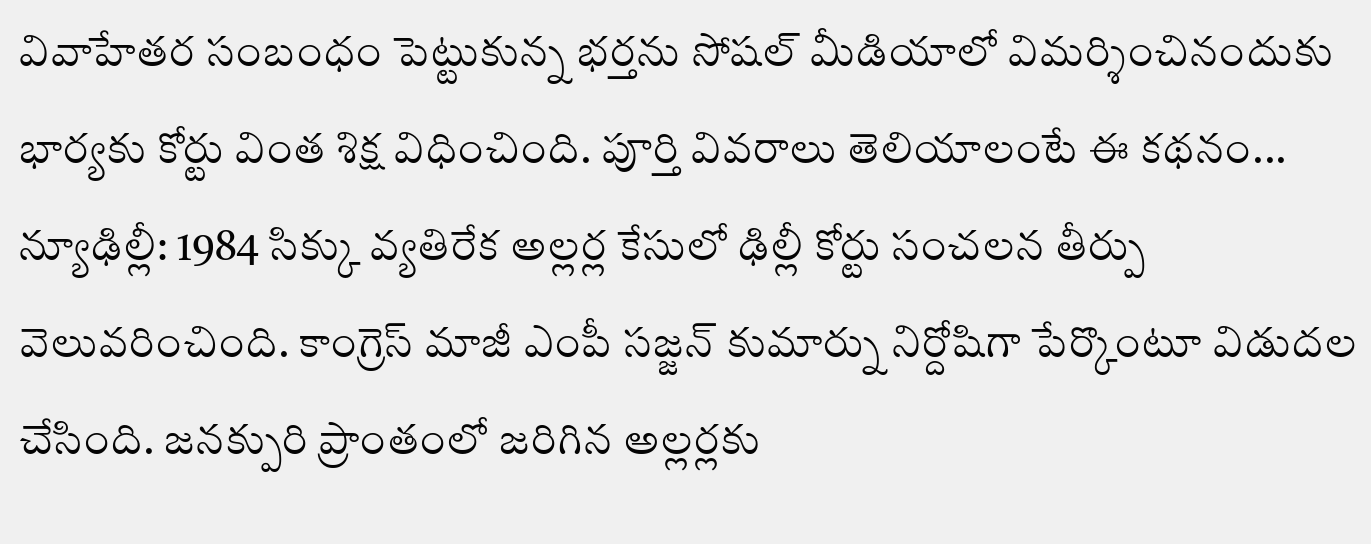వివాహేతర సంబంధం పెట్టుకున్న భర్తను సోషల్ మీడియాలో విమర్శించినందుకు భార్యకు కోర్టు వింత శిక్ష విధించింది. పూర్తి వివరాలు తెలియాలంటే ఈ కథనం...
న్యూఢిల్లీ: 1984 సిక్కు వ్యతిరేక అల్లర్ల కేసులో ఢిల్లీ కోర్టు సంచలన తీర్పు వెలువరించింది. కాంగ్రెస్ మాజీ ఎంపీ సజ్జన్ కుమార్ను నిర్దోషిగా పేర్కొంటూ విడుదల చేసింది. జనక్పురి ప్రాంతంలో జరిగిన అల్లర్లకు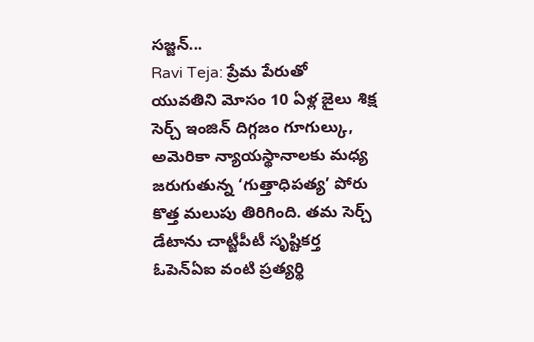సజ్జన్...
Ravi Teja: ప్రేమ పేరుతో యువతిని మోసం 10 ఏళ్ల జైలు శిక్ష
సెర్చ్ ఇంజిన్ దిగ్గజం గూగుల్కు, అమెరికా న్యాయస్థానాలకు మధ్య జరుగుతున్న ‘గుత్తాధిపత్య’ పోరు కొత్త మలుపు తిరిగింది. తమ సెర్చ్ డేటాను చాట్జీపీటీ సృష్టికర్త ఓపెన్ఏఐ వంటి ప్రత్యర్థి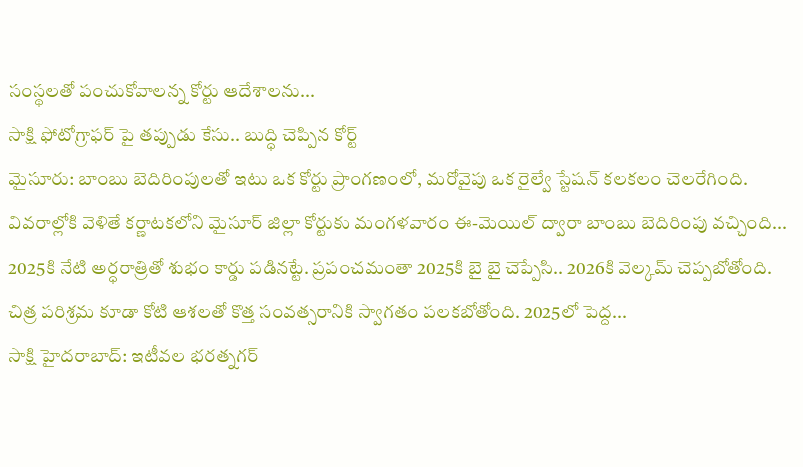సంస్థలతో పంచుకోవాలన్న కోర్టు ఆదేశాలను...
సాక్షి ఫోటోగ్రాఫర్ పై తప్పుడు కేసు.. బుద్ధి చెప్పిన కోర్ట్
మైసూరు: బాంబు బెదిరింపులతో ఇటు ఒక కోర్టు ప్రాంగణంలో, మరోవైపు ఒక రైల్వే స్టేషన్ కలకలం చెలరేగింది. వివరాల్లోకి వెళితే కర్ణాటకలోని మైసూర్ జిల్లా కోర్టుకు మంగళవారం ఈ-మెయిల్ ద్వారా బాంబు బెదిరింపు వచ్చింది...
2025కి నేటి అర్ధరాత్రితో శుభం కార్డు పడినట్టే. ప్రపంచమంతా 2025కి బై బై చెప్పేసి.. 2026కి వెల్కమ్ చెప్పబోతోంది. చిత్ర పరిశ్రమ కూడా కోటి ఆశలతో కొత్త సంవత్సరానికి స్వాగతం పలకబోతోంది. 2025లో పెద్ద...
సాక్షి హైదరాబాద్: ఇటీవల భరత్నగర్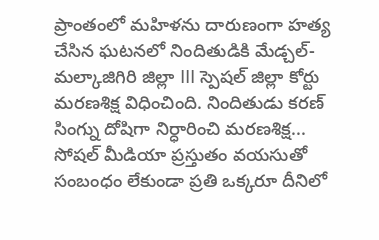ప్రాంతంలో మహిళను దారుణంగా హత్య చేసిన ఘటనలో నిందితుడికి మేడ్చల్-మల్కాజిగిరి జిల్లా III స్పెషల్ జిల్లా కోర్టు మరణశిక్ష విధించింది. నిందితుడు కరణ్ సింగ్ను దోషిగా నిర్ధారించి మరణశిక్ష...
సోషల్ మీడియా ప్రస్తుతం వయసుతో సంబంధం లేకుండా ప్రతి ఒక్కరూ దీనిలో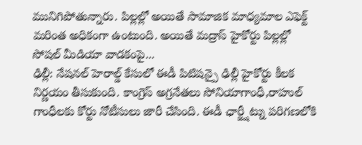మునిగిపోతున్నారు. పిల్లల్లో అయితే సామాజిక మాధ్యమాల ఎఫెక్ట్ మరింత అధికంగా ఉంటుంది. అయితే మద్రాస్ హైకోర్టు పిల్లల్లో సోషల్ మీడియా వాడకంపై...
ఢిల్లీ: నేషనల్ హెరాల్డ్ కేసులో ఈడీ పిటిషన్పై ఢిల్లీ హైకోర్టు కీలక నిర్ణయం తీసుకుంది. కాంగ్రెస్ అగ్రనేతలు సోనియాగాంధీ,రాహుల్ గాంధీలకు కోర్టు నోటీసులు జారీ చేసింది. ఈడీ ఛార్జ్షీట్ను పరిగణలోకి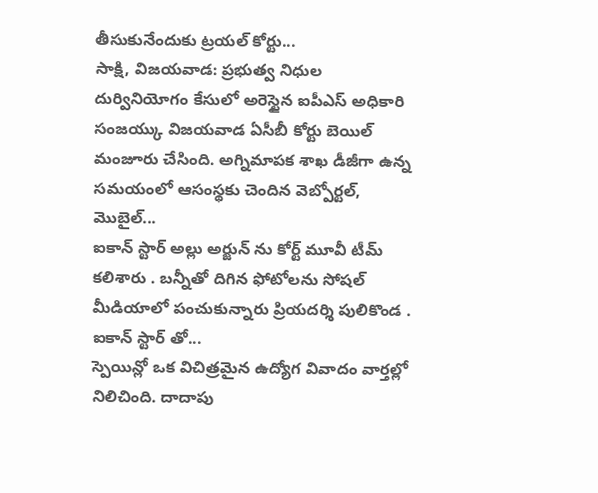తీసుకునేందుకు ట్రయల్ కోర్టు...
సాక్షి, విజయవాడ: ప్రభుత్వ నిధుల దుర్వినియోగం కేసులో అరెస్టైన ఐపీఎస్ అధికారి సంజయ్కు విజయవాడ ఏసీబీ కోర్టు బెయిల్ మంజూరు చేసింది. అగ్నిమాపక శాఖ డీజీగా ఉన్న సమయంలో ఆసంస్థకు చెందిన వెబ్పోర్టల్, మొబైల్...
ఐకాన్ స్టార్ అల్లు అర్జున్ ను కోర్ట్ మూవీ టీమ్ కలిశారు . బన్నీతో దిగిన ఫోటోలను సోషల్ మీడియాలో పంచుకున్నారు ప్రియదర్శి పులికొండ . ఐకాన్ స్టార్ తో...
స్పెయిన్లో ఒక విచిత్రమైన ఉద్యోగ వివాదం వార్తల్లో నిలిచింది. దాదాపు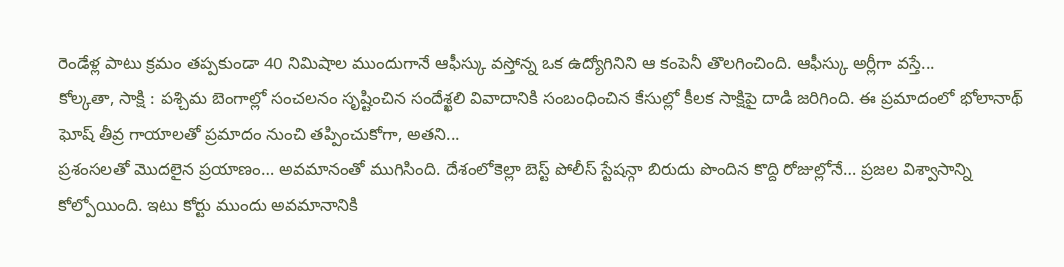రెండేళ్ల పాటు క్రమం తప్పకుండా 40 నిమిషాల ముందుగానే ఆఫీస్కు వస్తోన్న ఒక ఉద్యోగినిని ఆ కంపెనీ తొలగించింది. ఆఫీస్కు అర్లీగా వస్తే...
కోల్కతా, సాక్షి : పశ్చిమ బెంగాల్లో సంచలనం సృష్టించిన సందేశ్ఖలి వివాదానికి సంబంధించిన కేసుల్లో కీలక సాక్షిపై దాడి జరిగింది. ఈ ప్రమాదంలో భోలానాథ్ ఘోష్ తీవ్ర గాయాలతో ప్రమాదం నుంచి తప్పించుకోగా, అతని...
ప్రశంసలతో మొదలైన ప్రయాణం… అవమానంతో ముగిసింది. దేశంలోకెల్లా బెస్ట్ పోలీస్ స్టేషన్గా బిరుదు పొందిన కొద్ది రోజుల్లోనే… ప్రజల విశ్వాసాన్ని కోల్పోయింది. ఇటు కోర్టు ముందు అవమానానికి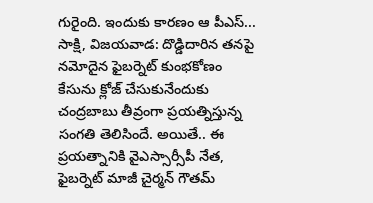గురైంది. ఇందుకు కారణం ఆ పీఎస్...
సాక్షి, విజయవాడ: దొడ్డిదారిన తనపై నమోదైన ఫైబర్నెట్ కుంభకోణం కేసును క్లోజ్ చేసుకునేందుకు చంద్రబాబు తీవ్రంగా ప్రయత్నిస్తున్న సంగతి తెలిసిందే. అయితే.. ఈ ప్రయత్నానికి వైఎస్సార్సీపీ నేత, ఫైబర్నెట్ మాజీ చైర్మన్ గౌతమ్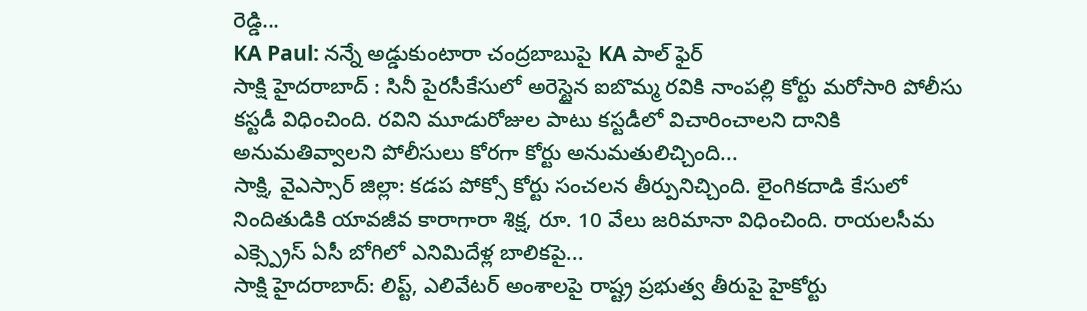రెడ్డి...
KA Paul: నన్నే అడ్డుకుంటారా చంద్రబాబుపై KA పాల్ ఫైర్
సాక్షి హైదరాబాద్ : సినీ పైరసీకేసులో అరెస్టైన ఐబొమ్మ రవికి నాంపల్లి కోర్టు మరోసారి పోలీసు కస్టడీ విధించింది. రవిని మూడురోజుల పాటు కస్టడీలో విచారించాలని దానికి అనుమతివ్వాలని పోలీసులు కోరగా కోర్టు అనుమతులిచ్చింది...
సాక్షి, వైఎస్సార్ జిల్లా: కడప పోక్సో కోర్టు సంచలన తీర్పునిచ్చింది. లైంగికదాడి కేసులో నిందితుడికి యావజీవ కారాగారా శిక్ష, రూ. 10 వేలు జరిమానా విధించింది. రాయలసీమ ఎక్స్ప్రెస్ ఏసీ బోగిలో ఎనిమిదేళ్ల బాలికపై...
సాక్షి హైదరాబాద్: లిప్ట్, ఎలివేటర్ అంశాలపై రాష్ట్ర ప్రభుత్వ తీరుపై హైకోర్టు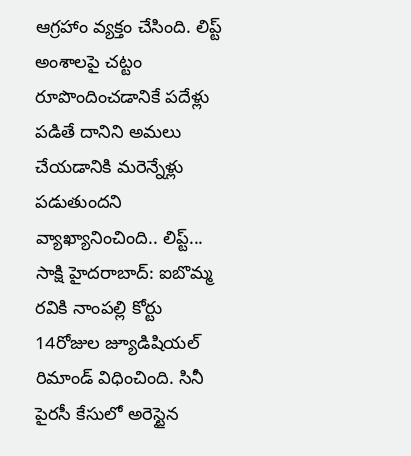ఆగ్రహాం వ్యక్తం చేసింది. లిప్ట్ అంశాలపై చట్టం రూపొందించడానికే పదేళ్లు పడితే దానిని అమలు చేయడానికి మరెన్నేళ్లు పడుతుందని వ్యాఖ్యానించింది.. లిప్ట్...
సాక్షి హైదరాబాద్: ఐబొమ్మ రవికి నాంపల్లి కోర్టు 14రోజుల జ్యూడిషియల్ రిమాండ్ విధించింది. సినీ పైరసీ కేసులో అరెస్టైన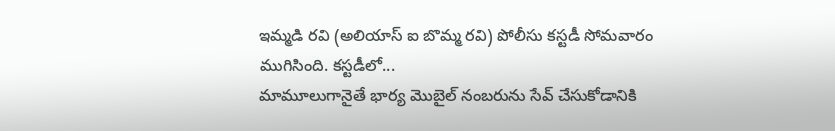ఇమ్మడి రవి (అలియాస్ ఐ బొమ్మ రవి) పోలీసు కస్టడీ సోమవారం ముగిసింది. కస్టడీలో...
మామూలుగానైతే భార్య మొబైల్ నంబరును సేవ్ చేసుకోడానికి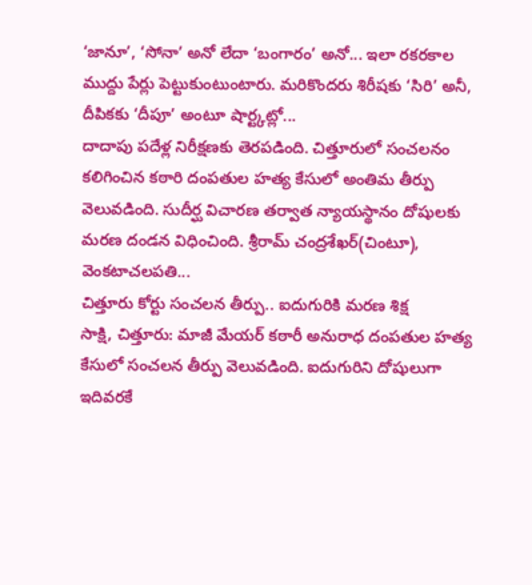‘జానూ’, ‘సోనా’ అనో లేదా ‘బంగారం’ అనో... ఇలా రకరకాల ముద్దు పేర్లు పెట్టుకుంటుంటారు. మరికొందరు శిరీషకు ‘సిరి’ అనీ, దీపికకు ‘దీపూ’ అంటూ షార్ట్కట్లో...
దాదాపు పదేళ్ల నిరీక్షణకు తెరపడింది. చిత్తూరులో సంచలనం కలిగించిన కఠారి దంపతుల హత్య కేసులో అంతిమ తీర్పు వెలువడింది. సుదీర్ఘ విచారణ తర్వాత న్యాయస్థానం దోషులకు మరణ దండన విధించింది. శ్రీరామ్ చంద్రశేఖర్(చింటూ), వెంకటాచలపతి...
చిత్తూరు కోర్టు సంచలన తీర్పు.. ఐదుగురికి మరణ శిక్ష
సాక్షి, చిత్తూరు: మాజీ మేయర్ కఠారీ అనురాధ దంపతుల హత్య కేసులో సంచలన తీర్పు వెలువడింది. ఐదుగురిని దోషులుగా ఇదివరకే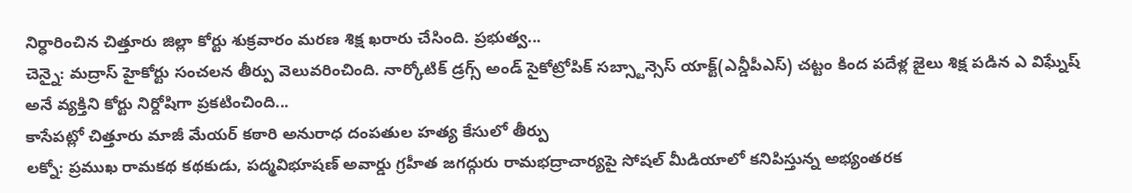నిర్ధారించిన చిత్తూరు జిల్లా కోర్టు శుక్రవారం మరణ శిక్ష ఖరారు చేసింది. ప్రభుత్వ...
చెన్నై: మద్రాస్ హైకోర్టు సంచలన తీర్పు వెలువరించింది. నార్కోటిక్ డ్రగ్స్ అండ్ సైకోట్రోపిక్ సబ్స్టాన్సెస్ యాక్ట్(ఎన్డీపీఎస్) చట్టం కింద పదేళ్ల జైలు శిక్ష పడిన ఎ విఘ్నేష్ అనే వ్యక్తిని కోర్టు నిర్దోషిగా ప్రకటించింది...
కాసేపట్లో చిత్తూరు మాజీ మేయర్ కఠారి అనురాధ దంపతుల హత్య కేసులో తీర్పు
లక్నో: ప్రముఖ రామకథ కథకుడు, పద్మవిభూషణ్ అవార్డు గ్రహీత జగద్గురు రామభద్రాచార్యపై సోషల్ మీడియాలో కనిపిస్తున్న అభ్యంతరక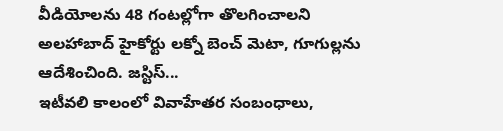వీడియోలను 48 గంటల్లోగా తొలగించాలని అలహాబాద్ హైకోర్టు లక్నో బెంచ్ మెటా, గూగుల్లను ఆదేశించింది. జస్టిస్...
ఇటీవలి కాలంలో వివాహేతర సంబంధాలు,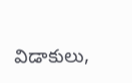విడాకులు,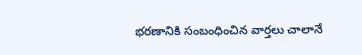భరణానికి సంబంధించిన వార్తలు చాలానే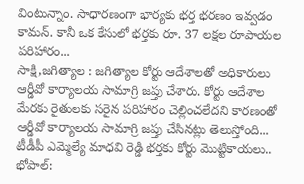వింటున్నాం. సాధారణంగా భార్యకు భర్త భరణం ఇవ్వడం కామన్. కానీ ఒక కేసులో భర్తకు రూ. 37 లక్షల రూపాయల పరిహారం...
సాక్షి,జగిత్యాల : జగిత్యాల కోర్టు ఆదేశాలతో అధికారులు ఆర్డీవో కార్యాలయ సామాగ్రి జప్తు చేశారు. కోర్టు ఆదేశాల మేరకు రైతులకు సరైన పరిహారం చెల్లించలేదని కారణంతో ఆర్డీవో కార్యాలయ సామాగ్రి జప్తు చేసినట్లు తెలుస్తోంది...
టీడీపీ ఎమ్మెల్యే మాధవి రెడ్డి భర్తకు కోర్టు మొట్టికాయలు..
భోపాల్: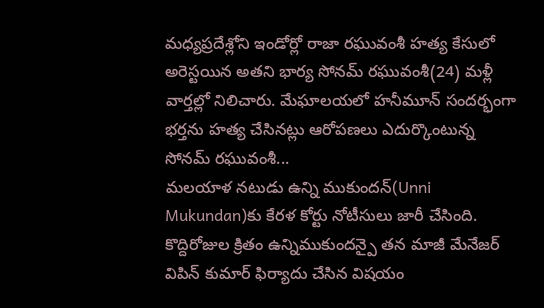మధ్యప్రదేశ్లోని ఇండోర్లో రాజా రఘువంశీ హత్య కేసులో అరెస్టయిన అతని భార్య సోనమ్ రఘువంశీ(24) మళ్లీ వార్తల్లో నిలిచారు. మేఘాలయలో హనీమూన్ సందర్భంగా భర్తను హత్య చేసినట్లు ఆరోపణలు ఎదుర్కొంటున్న సోనమ్ రఘువంశీ...
మలయాళ నటుడు ఉన్ని ముకుందన్(Unni Mukundan)కు కేరళ కోర్టు నోటీసులు జారీ చేసింది. కొద్దిరోజుల క్రితం ఉన్నిముకుందన్పై తన మాజీ మేనేజర్ విపిన్ కుమార్ ఫిర్యాదు చేసిన విషయం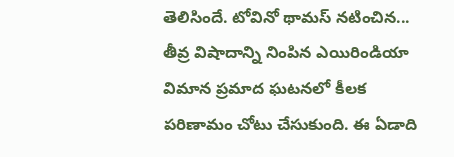తెలిసిందే. టోవినో థామస్ నటించిన...
తీవ్ర విషాదాన్ని నింపిన ఎయిరిండియా విమాన ప్రమాద ఘటనలో కీలక పరిణామం చోటు చేసుకుంది. ఈ ఏడాది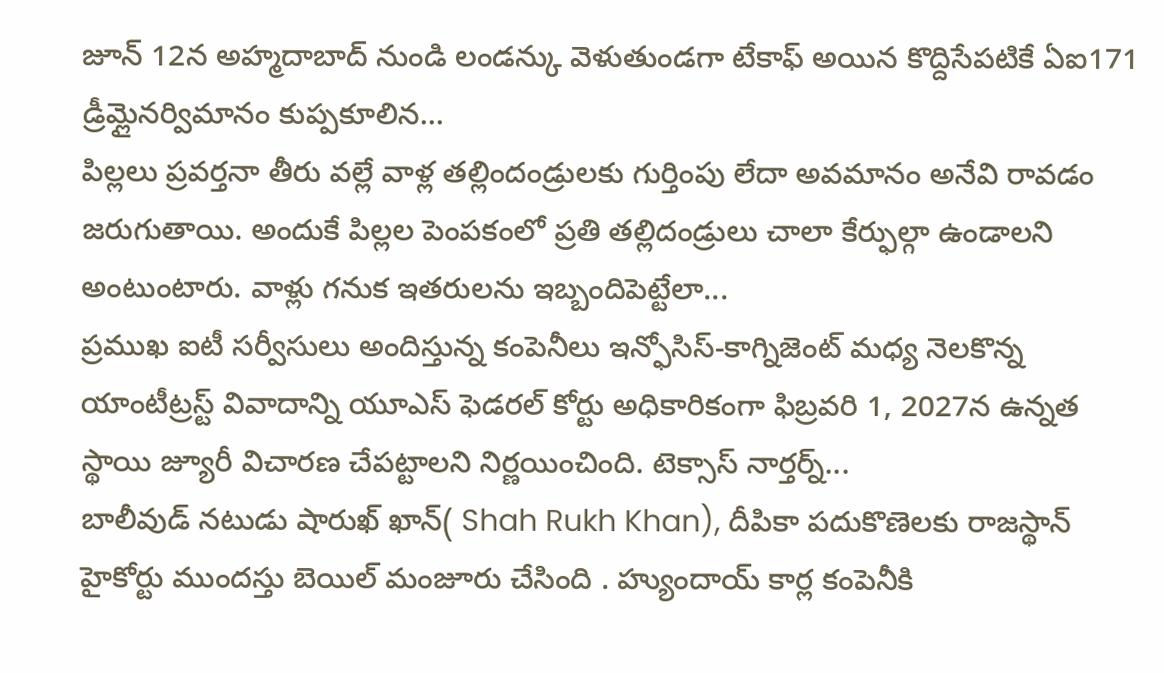జూన్ 12న అహ్మదాబాద్ నుండి లండన్కు వెళుతుండగా టేకాఫ్ అయిన కొద్దిసేపటికే ఏఐ171 డ్రీమ్లైనర్విమానం కుప్పకూలిన...
పిల్లలు ప్రవర్తనా తీరు వల్లే వాళ్ల తల్లిందండ్రులకు గుర్తింపు లేదా అవమానం అనేవి రావడం జరుగుతాయి. అందుకే పిల్లల పెంపకంలో ప్రతి తల్లిదండ్రులు చాలా కేర్ఫుల్గా ఉండాలని అంటుంటారు. వాళ్లు గనుక ఇతరులను ఇబ్బందిపెట్టేలా...
ప్రముఖ ఐటీ సర్వీసులు అందిస్తున్న కంపెనీలు ఇన్ఫోసిస్-కాగ్నిజెంట్ మధ్య నెలకొన్న యాంటీట్రస్ట్ వివాదాన్ని యూఎస్ ఫెడరల్ కోర్టు అధికారికంగా ఫిబ్రవరి 1, 2027న ఉన్నత స్థాయి జ్యూరీ విచారణ చేపట్టాలని నిర్ణయించింది. టెక్సాస్ నార్తర్న్...
బాలీవుడ్ నటుడు షారుఖ్ ఖాన్( Shah Rukh Khan), దీపికా పదుకొణెలకు రాజస్థాన్ హైకోర్టు ముందస్తు బెయిల్ మంజూరు చేసింది . హ్యుందాయ్ కార్ల కంపెనీకి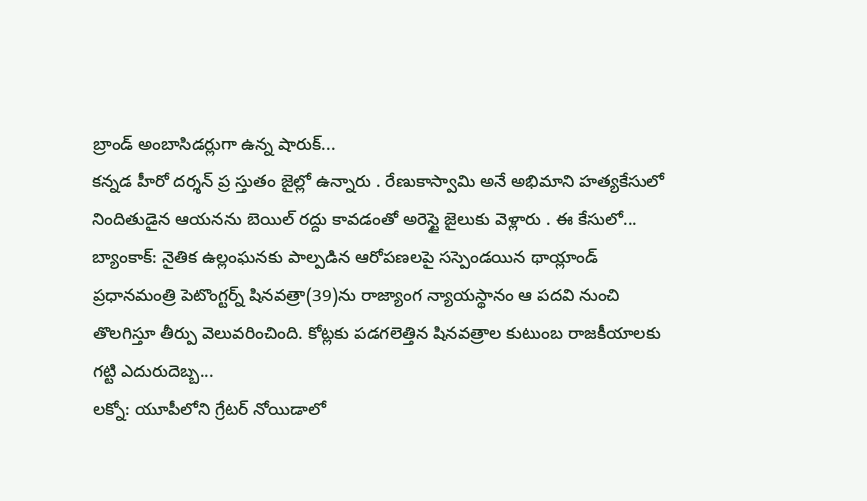బ్రాండ్ అంబాసిడర్లుగా ఉన్న షారుక్...
కన్నడ హీరో దర్శన్ ప్ర స్తుతం జైల్లో ఉన్నారు . రేణుకాస్వామి అనే అభిమాని హత్యకేసులో నిందితుడైన ఆయనను బెయిల్ రద్దు కావడంతో అరెస్టై జైలుకు వెళ్లారు . ఈ కేసులో...
బ్యాంకాక్: నైతిక ఉల్లంఘనకు పాల్పడిన ఆరోపణలపై సస్పెండయిన థాయ్లాండ్ ప్రధానమంత్రి పెటొంగ్టర్న్ షినవత్రా(39)ను రాజ్యాంగ న్యాయస్థానం ఆ పదవి నుంచి తొలగిస్తూ తీర్పు వెలువరించింది. కోట్లకు పడగలెత్తిన షినవత్రాల కుటుంబ రాజకీయాలకు గట్టి ఎదురుదెబ్బ...
లక్నో: యూపీలోని గ్రేటర్ నోయిడాలో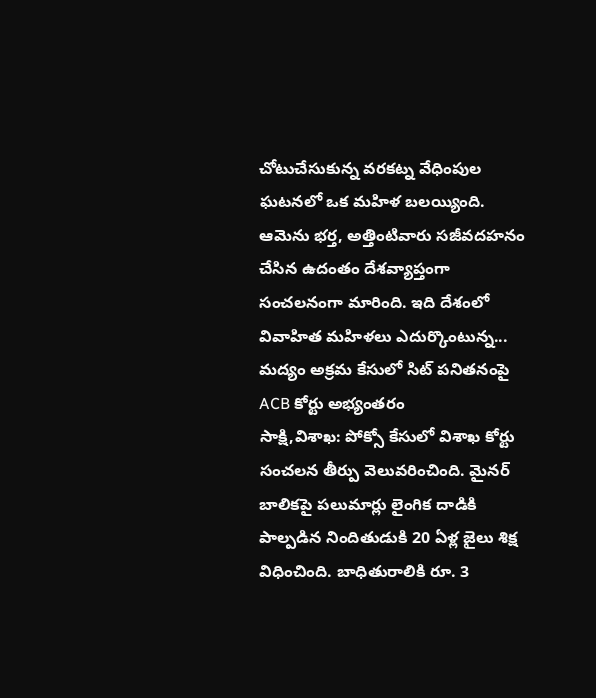చోటుచేసుకున్న వరకట్న వేధింపుల ఘటనలో ఒక మహిళ బలయ్యింది. ఆమెను భర్త, అత్తింటివారు సజీవదహనం చేసిన ఉదంతం దేశవ్యాప్తంగా సంచలనంగా మారింది. ఇది దేశంలో వివాహిత మహిళలు ఎదుర్కొంటున్న...
మద్యం అక్రమ కేసులో సిట్ పనితనంపై ACB కోర్టు అభ్యంతరం
సాక్షి,విశాఖ: పోక్సో కేసులో విశాఖ కోర్టు సంచలన తీర్పు వెలువరించింది. మైనర్ బాలికపై పలుమార్లు లైంగిక దాడికి పాల్పడిన నిందితుడుకి 20 ఏళ్ల జైలు శిక్ష విధించింది. బాధితురాలికి రూ. 3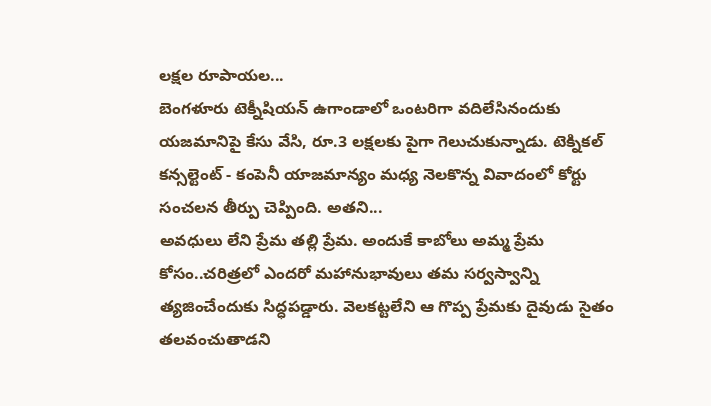లక్షల రూపాయల...
బెంగళూరు టెక్నీషియన్ ఉగాండాలో ఒంటరిగా వదిలేసినందుకు యజమానిపై కేసు వేసి, రూ.3 లక్షలకు పైగా గెలుచుకున్నాడు. టెక్నికల్ కన్సల్టెంట్ - కంపెనీ యాజమాన్యం మధ్య నెలకొన్న వివాదంలో కోర్టు సంచలన తీర్పు చెప్పింది. అతని...
అవధులు లేని ప్రేమ తల్లి ప్రేమ. అందుకే కాబోలు అమ్మ ప్రేమ కోసం..చరిత్రలో ఎందరో మహానుభావులు తమ సర్వస్వాన్ని త్యజించేందుకు సిద్ధపడ్డారు. వెలకట్టలేని ఆ గొప్ప ప్రేమకు దైవుడు సైతం తలవంచుతాడని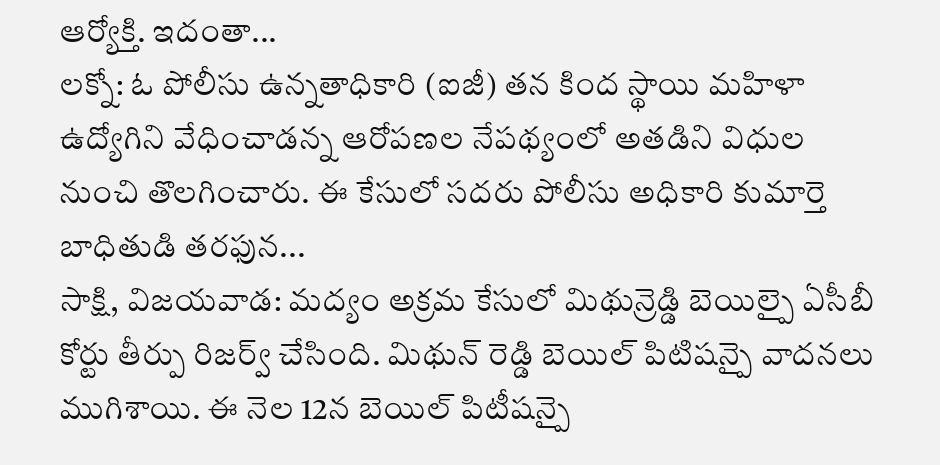ఆర్యోక్తి. ఇదంతా...
లక్నో: ఓ పోలీసు ఉన్నతాధికారి (ఐజీ) తన కింద స్థాయి మహిళా ఉద్యోగిని వేధించాడన్న ఆరోపణల నేపథ్యంలో అతడిని విధుల నుంచి తొలగించారు. ఈ కేసులో సదరు పోలీసు అధికారి కుమార్తె బాధితుడి తరఫున...
సాక్షి, విజయవాడ: మద్యం అక్రమ కేసులో మిథున్రెడ్డి బెయిల్పై ఏసీబీ కోర్టు తీర్పు రిజర్వ్ చేసింది. మిథున్ రెడ్డి బెయిల్ పిటిషన్పై వాదనలు ముగిశాయి. ఈ నెల 12న బెయిల్ పిటీషన్పై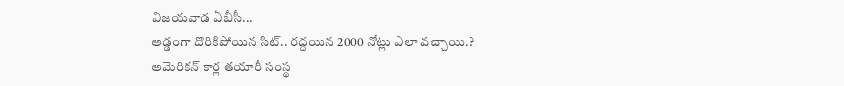విజయవాడ ఏబీసీ...
అడ్డంగా దొరికిపోయిన సిట్.. రద్దయిన 2000 నోట్లు ఎలా వచ్చాయి.?
అమెరికన్ కార్ల తయారీ సంస్థ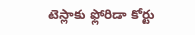టెస్లాకు ఫ్లోరిడా కోర్టు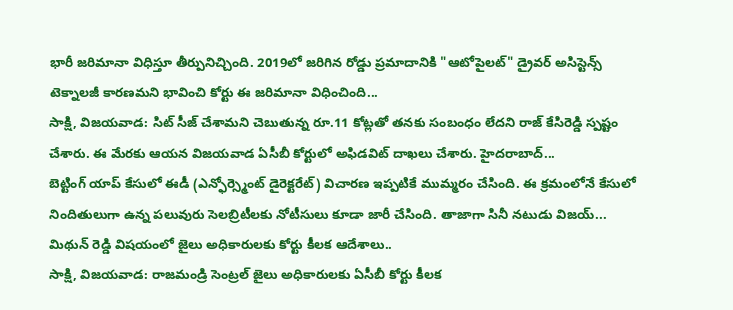భారీ జరిమానా విధిస్తూ తీర్పునిచ్చింది. 2019లో జరిగిన రోడ్డు ప్రమాదానికి "ఆటోపైలట్" డ్రైవర్ అసిస్టెన్స్ టెక్నాలజీ కారణమని భావించి కోర్టు ఈ జరిమానా విధించింది...
సాక్షి, విజయవాడ: సిట్ సీజ్ చేశామని చెబుతున్న రూ.11 కోట్లతో తనకు సంబంధం లేదని రాజ్ కేసిరెడ్డి స్పష్టం చేశారు. ఈ మేరకు ఆయన విజయవాడ ఏసీబీ కోర్టులో అఫిడవిట్ దాఖలు చేశారు. హైదరాబాద్...
బెట్టింగ్ యాప్ కేసులో ఈడీ (ఎన్ఫోర్స్మెంట్ డైరెక్టరేట్) విచారణ ఇప్పటికే ముమ్మరం చేసింది. ఈ క్రమంలోనే కేసులో నిందితులుగా ఉన్న పలువురు సెలబ్రిటీలకు నోటీసులు కూడా జారీ చేసింది. తాజాగా సినీ నటుడు విజయ్...
మిథున్ రెడ్డి విషయంలో జైలు అధికారులకు కోర్టు కీలక ఆదేశాలు..
సాక్షి, విజయవాడ: రాజమండ్రి సెంట్రల్ జైలు అధికారులకు ఏసీబీ కోర్టు కీలక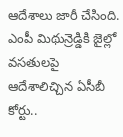ఆదేశాలు జారీ చేసింది. ఎంపీ మిథున్రెడ్డికి జైల్లో వసతులపై ఆదేశాలిచ్చిన ఏసీబీ కోర్టు..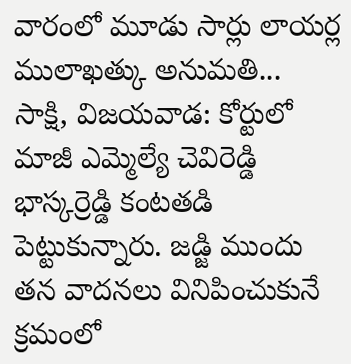వారంలో మూడు సార్లు లాయర్ల ములాఖత్కు అనుమతి...
సాక్షి, విజయవాడ: కోర్టులో మాజీ ఎమ్మెల్యే చెవిరెడ్డి భాస్కర్రెడ్డి కంటతడి పెట్టుకున్నారు. జడ్జి ముందు తన వాదనలు వినిపించుకునే క్రమంలో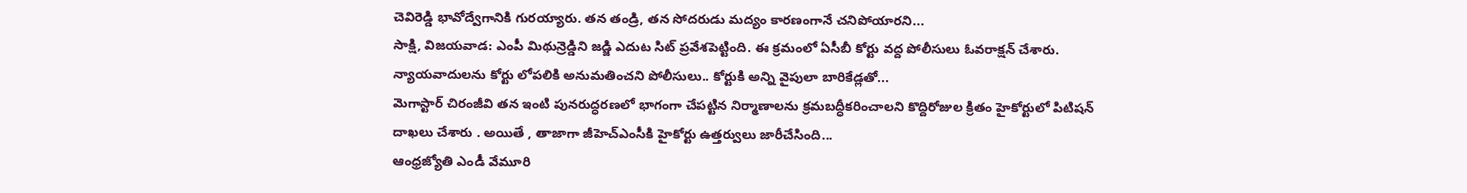చెవిరెడ్డి భావోద్వేగానికి గురయ్యారు. తన తండ్రి, తన సోదరుడు మద్యం కారణంగానే చనిపోయారని...
సాక్షి, విజయవాడ: ఎంపీ మిథున్రెడ్డిని జడ్జి ఎదుట సిట్ ప్రవేశపెట్టింది. ఈ క్రమంలో ఏసీబీ కోర్టు వద్ద పోలీసులు ఓవరాక్షన్ చేశారు. న్యాయవాదులను కోర్టు లోపలికి అనుమతించని పోలీసులు.. కోర్టుకి అన్ని వైపులా బారికేడ్లతో...
మెగాస్టార్ చిరంజీవి తన ఇంటి పునరుద్ధరణలో భాగంగా చేపట్టిన నిర్మాణాలను క్రమబద్ధీకరించాలని కొద్దిరోజుల క్రితం హైకోర్టులో పిటిషన్ దాఖలు చేశారు . అయితే , తాజాగా జీహెచ్ఎంసీకి హైకోర్టు ఉత్తర్వులు జారీచేసింది...
ఆంధ్రజ్యోతి ఎండీ వేమూరి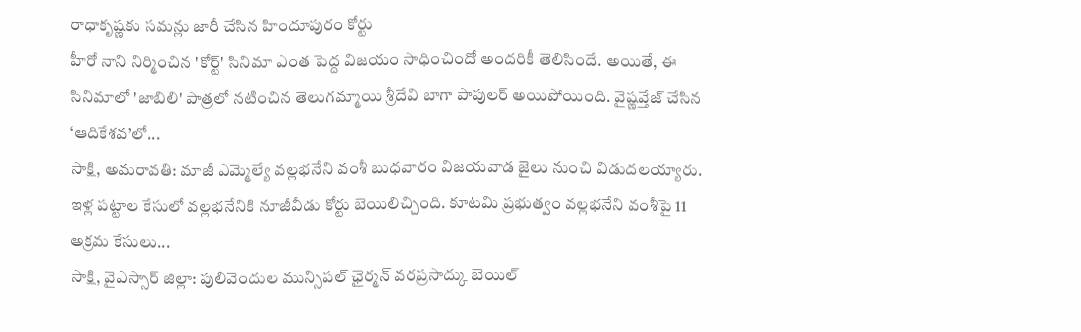రాధాకృష్ణకు సమన్లు జారీ చేసిన హిందూపురం కోర్టు
హీరో నాని నిర్మించిన 'కోర్ట్' సినిమా ఎంత పెద్ద విజయం సాధించిందో అందరికీ తెలిసిందే. అయితే, ఈ సినిమాలో 'జాబిలి' పాత్రలో నటించిన తెలుగమ్మాయి శ్రీదేవి బాగా పాపులర్ అయిపోయింది. వైష్ణవ్తేజ్ చేసిన ‘ఆదికేశవ’లో...
సాక్షి, అమరావతి: మాజీ ఎమ్మెల్యే వల్లభనేని వంశీ బుధవారం విజయవాడ జైలు నుంచి విడుదలయ్యారు. ఇళ్ల పట్టాల కేసులో వల్లభనేనికి నూజీవీడు కోర్టు బెయిలిచ్చింది. కూటమి ప్రభుత్వం వల్లభనేని వంశీపై 11 అక్రమ కేసులు...
సాక్షి, వైఎస్సార్ జిల్లా: పులివెందుల మున్సిపల్ ఛైర్మన్ వరప్రసాద్కు బెయిల్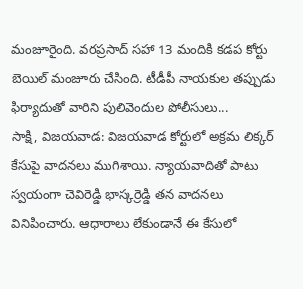మంజూరైంది. వరప్రసాద్ సహా 13 మందికి కడప కోర్టు బెయిల్ మంజూరు చేసింది. టీడీపీ నాయకుల తప్పుడు ఫిర్యాదుతో వారిని పులివెందుల పోలీసులు...
సాక్షి, విజయవాడ: విజయవాడ కోర్టులో అక్రమ లిక్కర్ కేసుపై వాదనలు ముగిశాయి. న్యాయవాదితో పాటు స్వయంగా చెవిరెడ్డి భాస్కర్రెడ్డి తన వాదనలు వినిపించారు. ఆధారాలు లేకుండానే ఈ కేసులో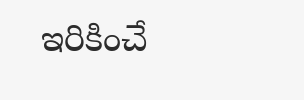ఇరికించే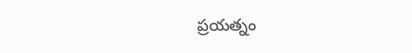ప్రయత్నం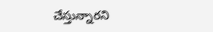చేస్తున్నారని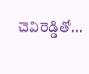చెవిరెడ్డితో...